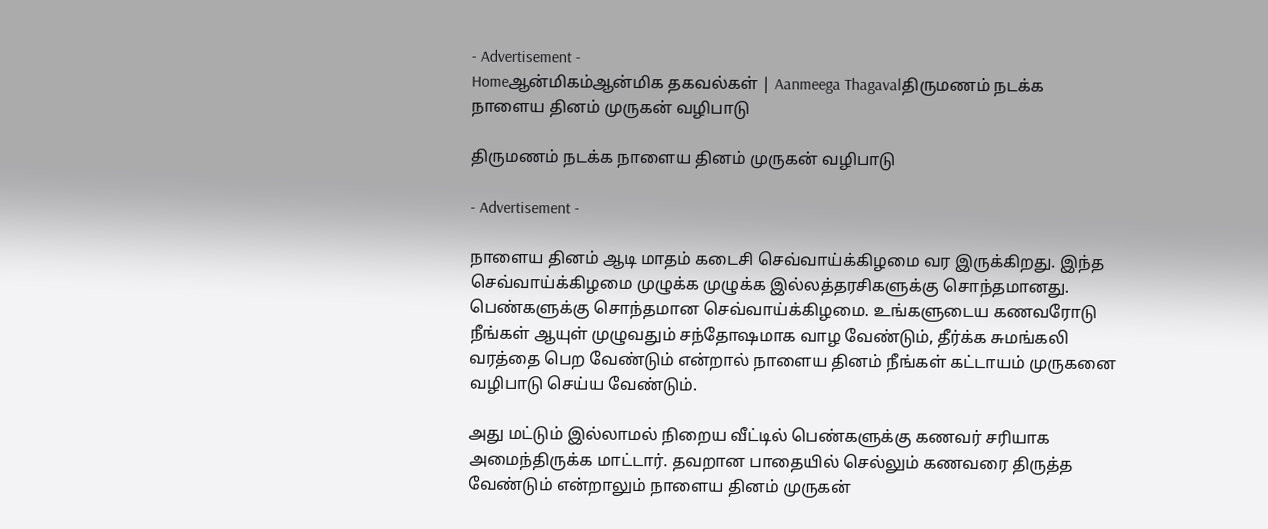- Advertisement -
Homeஆன்மிகம்ஆன்மிக தகவல்கள் | Aanmeega Thagavalதிருமணம் நடக்க நாளைய தினம் முருகன் வழிபாடு

திருமணம் நடக்க நாளைய தினம் முருகன் வழிபாடு

- Advertisement -

நாளைய தினம் ஆடி மாதம் கடைசி செவ்வாய்க்கிழமை வர இருக்கிறது. இந்த செவ்வாய்க்கிழமை முழுக்க முழுக்க இல்லத்தரசிகளுக்கு சொந்தமானது. பெண்களுக்கு சொந்தமான செவ்வாய்க்கிழமை. உங்களுடைய கணவரோடு நீங்கள் ஆயுள் முழுவதும் சந்தோஷமாக வாழ வேண்டும், தீர்க்க சுமங்கலி வரத்தை பெற வேண்டும் என்றால் நாளைய தினம் நீங்கள் கட்டாயம் முருகனை வழிபாடு செய்ய வேண்டும்.

அது மட்டும் இல்லாமல் நிறைய வீட்டில் பெண்களுக்கு கணவர் சரியாக அமைந்திருக்க மாட்டார். தவறான பாதையில் செல்லும் கணவரை திருத்த வேண்டும் என்றாலும் நாளைய தினம் முருகன்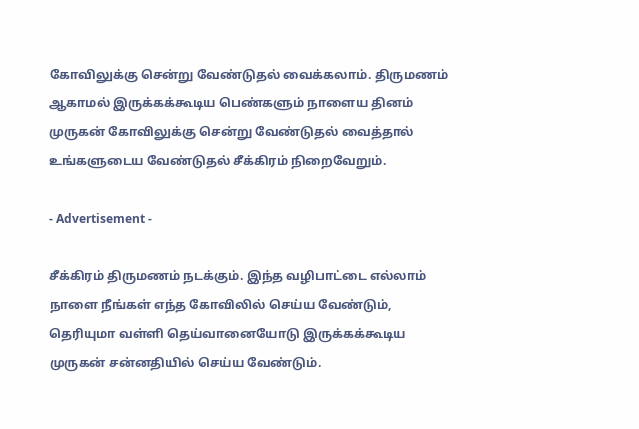கோவிலுக்கு சென்று வேண்டுதல் வைக்கலாம். திருமணம் ஆகாமல் இருக்கக்கூடிய பெண்களும் நாளைய தினம் முருகன் கோவிலுக்கு சென்று வேண்டுதல் வைத்தால் உங்களுடைய வேண்டுதல் சீக்கிரம் நிறைவேறும்.

- Advertisement -

சீக்கிரம் திருமணம் நடக்கும். இந்த வழிபாட்டை எல்லாம் நாளை நீங்கள் எந்த கோவிலில் செய்ய வேண்டும், தெரியுமா வள்ளி தெய்வானையோடு இருக்கக்கூடிய முருகன் சன்னதியில் செய்ய வேண்டும்.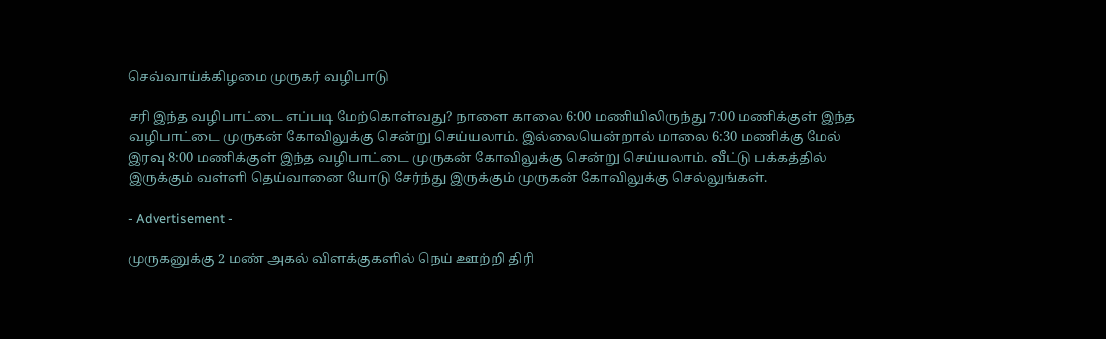செவ்வாய்க்கிழமை முருகர் வழிபாடு

சரி இந்த வழிபாட்டை எப்படி மேற்கொள்வது? நாளை காலை 6:00 மணியிலிருந்து 7:00 மணிக்குள் இந்த வழிபாட்டை முருகன் கோவிலுக்கு சென்று செய்யலாம். இல்லையென்றால் மாலை 6:30 மணிக்கு மேல் இரவு 8:00 மணிக்குள் இந்த வழிபாட்டை முருகன் கோவிலுக்கு சென்று செய்யலாம். வீட்டு பக்கத்தில் இருக்கும் வள்ளி தெய்வானை யோடு சேர்ந்து இருக்கும் முருகன் கோவிலுக்கு செல்லுங்கள்.

- Advertisement -

முருகனுக்கு 2 மண் அகல் விளக்குகளில் நெய் ஊற்றி திரி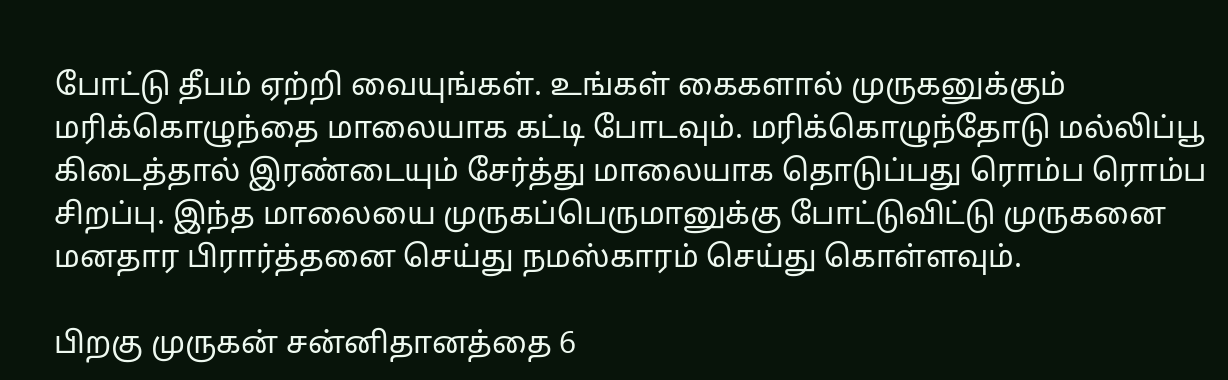போட்டு தீபம் ஏற்றி வையுங்கள். உங்கள் கைகளால் முருகனுக்கும் மரிக்கொழுந்தை மாலையாக கட்டி போடவும். மரிக்கொழுந்தோடு மல்லிப்பூ கிடைத்தால் இரண்டையும் சேர்த்து மாலையாக தொடுப்பது ரொம்ப ரொம்ப சிறப்பு. இந்த மாலையை முருகப்பெருமானுக்கு போட்டுவிட்டு முருகனை மனதார பிரார்த்தனை செய்து நமஸ்காரம் செய்து கொள்ளவும்.

பிறகு முருகன் சன்னிதானத்தை 6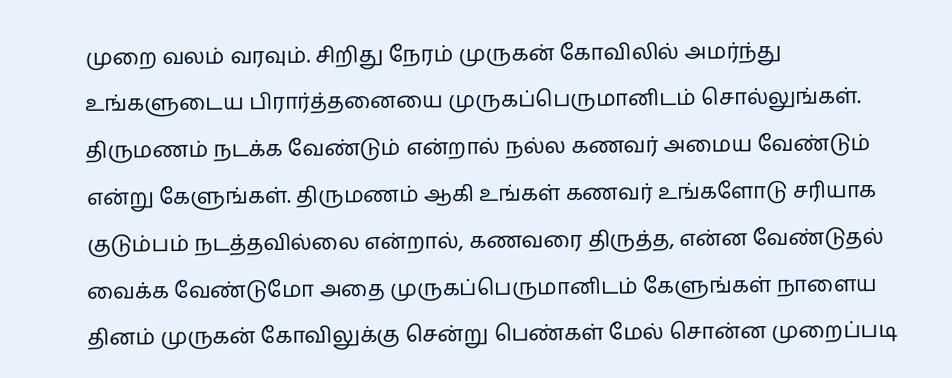முறை வலம் வரவும். சிறிது நேரம் முருகன் கோவிலில் அமர்ந்து உங்களுடைய பிரார்த்தனையை முருகப்பெருமானிடம் சொல்லுங்கள். திருமணம் நடக்க வேண்டும் என்றால் நல்ல கணவர் அமைய வேண்டும் என்று கேளுங்கள். திருமணம் ஆகி உங்கள் கணவர் உங்களோடு சரியாக குடும்பம் நடத்தவில்லை என்றால், கணவரை திருத்த, என்ன வேண்டுதல் வைக்க வேண்டுமோ அதை முருகப்பெருமானிடம் கேளுங்கள் நாளைய தினம் முருகன் கோவிலுக்கு சென்று பெண்கள் மேல் சொன்ன முறைப்படி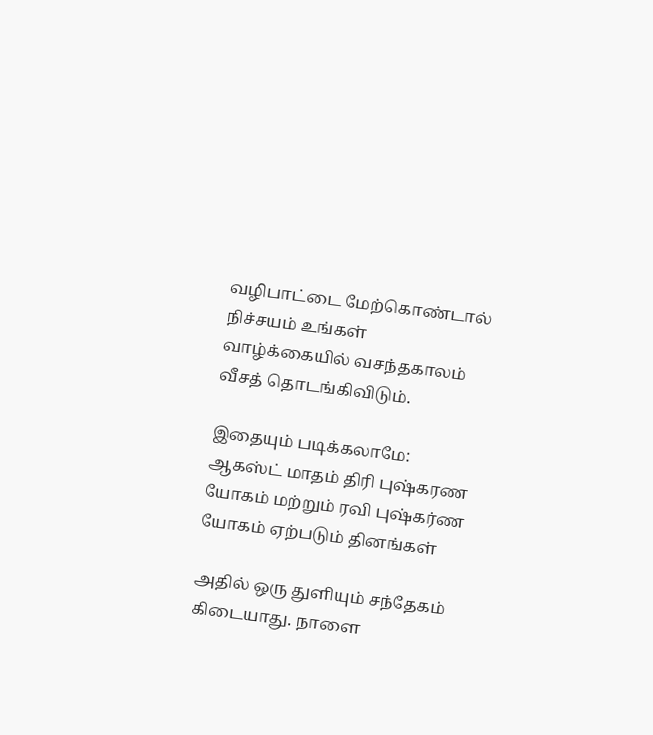வழிபாட்டை மேற்கொண்டால் நிச்சயம் உங்கள் வாழ்க்கையில் வசந்தகாலம் வீசத் தொடங்கிவிடும்.

இதையும் படிக்கலாமே: ஆகஸ்ட் மாதம் திரி புஷ்கரண யோகம் மற்றும் ரவி புஷ்கர்ண யோகம் ஏற்படும் தினங்கள்

அதில் ஒரு துளியும் சந்தேகம் கிடையாது. நாளை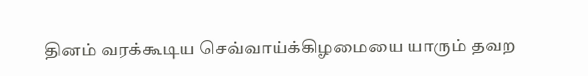தினம் வரக்கூடிய செவ்வாய்க்கிழமையை யாரும் தவற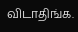விடாதிங்க.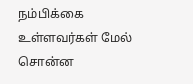நம்பிக்கை உள்ளவர்கள் மேல் சொன்ன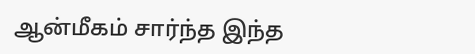ஆன்மீகம் சார்ந்த இந்த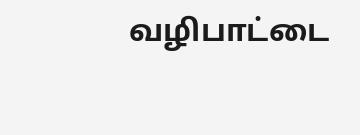வழிபாட்டை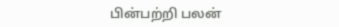பின்பற்றி பலன்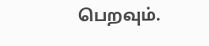பெறவும்.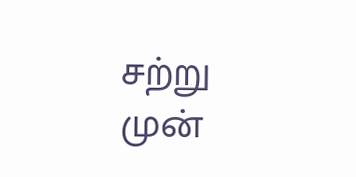சற்று முன்